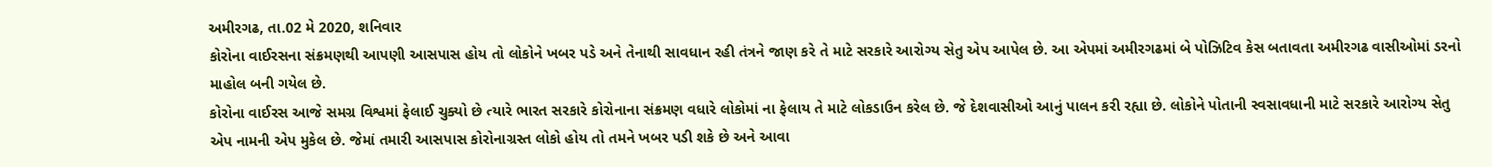અમીરગઢ, તા.02 મે 2020, શનિવાર
કોરોના વાઈરસના સંક્રમણથી આપણી આસપાસ હોય તો લોકોને ખબર પડે અને તેનાથી સાવધાન રહી તંત્રને જાણ કરે તે માટે સરકારે આરોગ્ય સેતુ એપ આપેલ છે. આ એપમાં અમીરગઢમાં બે પોઝિટિવ કેસ બતાવતા અમીરગઢ વાસીઓમાં ડરનો માહોલ બની ગયેલ છે.
કોરોના વાઈરસ આજે સમગ્ર વિશ્વમાં ફેલાઈ ચુક્યો છે ત્યારે ભારત સરકારે કોરોનાના સંક્રમણ વધારે લોકોમાં ના ફેલાય તે માટે લોકડાઉન કરેલ છે. જે દેશવાસીઓ આનું પાલન કરી રહ્યા છે. લોકોને પોતાની સ્વસાવધાની માટે સરકારે આરોગ્ય સેતુ એપ નામની એપ મુકેલ છે. જેમાં તમારી આસપાસ કોરોનાગ્રસ્ત લોકો હોય તો તમને ખબર પડી શકે છે અને આવા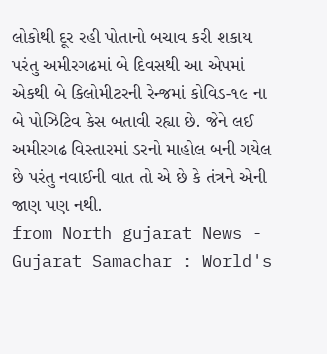લોકોથી દૂર રહી પોતાનો બચાવ કરી શકાય પરંતુ અમીરગઢમાં બે દિવસથી આ એપમાં એકથી બે કિલોમીટરની રેન્જમાં કોવિડ-૧૯ ના બે પોઝિટિવ કેસ બતાવી રહ્યા છે. જેને લઈ અમીરગઢ વિસ્તારમાં ડરનો માહોલ બની ગયેલ છે પરંતુ નવાઈની વાત તો એ છે કે તંત્રને એની જાણ પણ નથી.
from North gujarat News - Gujarat Samachar : World's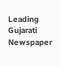Leading Gujarati Newspaper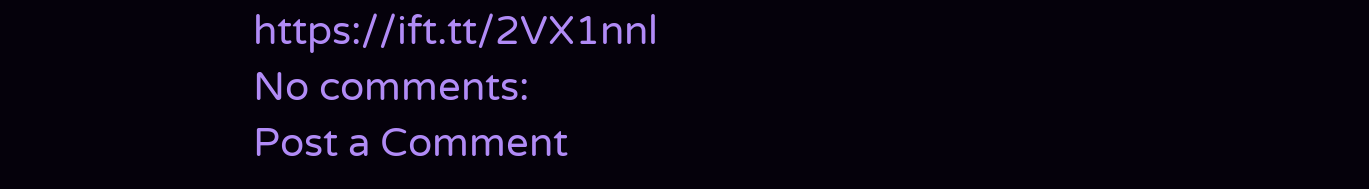https://ift.tt/2VX1nnl
No comments:
Post a Comment